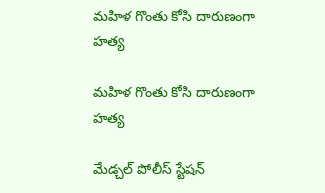మహిళ గొంతు కోసి దారుణంగా హత్య

మహిళ గొంతు కోసి దారుణంగా హత్య

మేడ్చల్‌ పోలీస్‌ స్టేషన్‌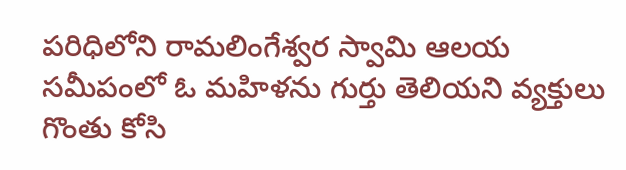పరిధిలోని రామలింగేశ్వర స్వామి ఆలయ సమీపంలో ఓ మహిళను గుర్తు తెలియని వ్యక్తులు గొంతు కోసి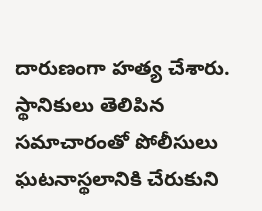దారుణంగా హత్య చేశారు. స్థానికులు తెలిపిన సమాచారంతో పోలీసులు ఘటనాస్థలానికి చేరుకుని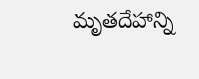మృతదేహాన్ని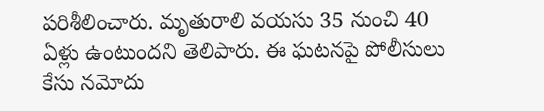పరిశీలించారు. మృతురాలి వయసు 35 నుంచి 40 ఏళ్లు ఉంటుందని తెలిపారు. ఈ ఘటనపై పోలీసులు కేసు నమోదు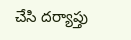చేసి దర్యాప్తు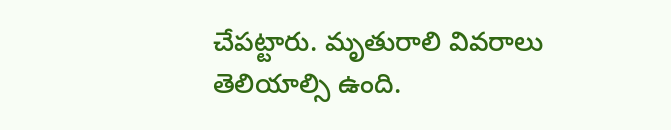చేపట్టారు. మృతురాలి వివరాలు తెలియాల్సి ఉంది.